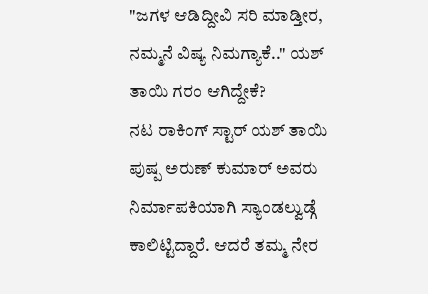"ಜಗಳ ಆಡಿದ್ದೀವಿ ಸರಿ ಮಾಡ್ತೀರ, ನಮ್ಮನೆ ವಿಷ್ಯ ನಿಮಗ್ಯಾಕೆ.." ಯಶ್ ತಾಯಿ ಗರಂ ಆಗಿದ್ದೇಕೆ?
ನಟ ರಾಕಿಂಗ್ ಸ್ಟಾರ್ ಯಶ್ ತಾಯಿ ಪುಷ್ಪ ಅರುಣ್ ಕುಮಾರ್ ಅವರು ನಿರ್ಮಾಪಕಿಯಾಗಿ ಸ್ಯಾಂಡಲ್ವುಡ್ಗೆ ಕಾಲಿಟ್ಟಿದ್ದಾರೆ. ಆದರೆ ತಮ್ಮ ನೇರ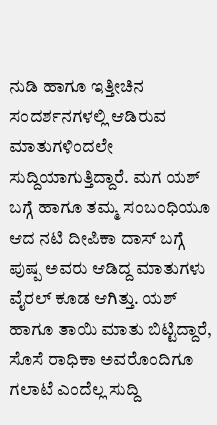ನುಡಿ ಹಾಗೂ ಇತ್ತೀಚಿನ ಸಂದರ್ಶನಗಳಲ್ಲಿ ಆಡಿರುವ ಮಾತುಗಳಿಂದಲೇ ಸುದ್ದಿಯಾಗುತ್ತಿದ್ದಾರೆ. ಮಗ ಯಶ್ ಬಗ್ಗೆ ಹಾಗೂ ತಮ್ಮ ಸಂಬಂಧಿಯೂ ಆದ ನಟಿ ದೀಪಿಕಾ ದಾಸ್ ಬಗ್ಗೆ ಪುಷ್ಪ ಅವರು ಆಡಿದ್ದ ಮಾತುಗಳು ವೈರಲ್ ಕೂಡ ಆಗಿತ್ತು. ಯಶ್ ಹಾಗೂ ತಾಯಿ ಮಾತು ಬಿಟ್ಟಿದ್ದಾರೆ, ಸೊಸೆ ರಾಧಿಕಾ ಅವರೊಂದಿಗೂ ಗಲಾಟೆ ಎಂದೆಲ್ಲ ಸುದ್ದಿ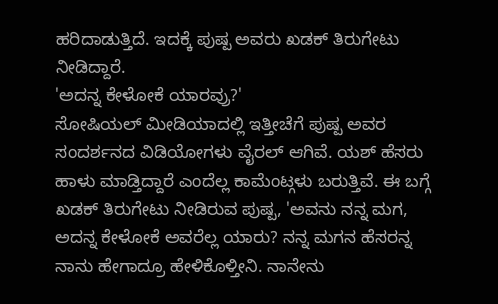ಹರಿದಾಡುತ್ತಿದೆ. ಇದಕ್ಕೆ ಪುಷ್ಪ ಅವರು ಖಡಕ್ ತಿರುಗೇಟು ನೀಡಿದ್ದಾರೆ.
'ಅದನ್ನ ಕೇಳೋಕೆ ಯಾರವ್ರು?'
ಸೋಷಿಯಲ್ ಮೀಡಿಯಾದಲ್ಲಿ ಇತ್ತೀಚೆಗೆ ಪುಷ್ಪ ಅವರ ಸಂದರ್ಶನದ ವಿಡಿಯೋಗಳು ವೈರಲ್ ಆಗಿವೆ. ಯಶ್ ಹೆಸರು ಹಾಳು ಮಾಡ್ತಿದ್ದಾರೆ ಎಂದೆಲ್ಲ ಕಾಮೆಂಟ್ಗಳು ಬರುತ್ತಿವೆ. ಈ ಬಗ್ಗೆ ಖಡಕ್ ತಿರುಗೇಟು ನೀಡಿರುವ ಪುಷ್ಪ, 'ಅವನು ನನ್ನ ಮಗ, ಅದನ್ನ ಕೇಳೋಕೆ ಅವರೆಲ್ಲ ಯಾರು? ನನ್ನ ಮಗನ ಹೆಸರನ್ನ ನಾನು ಹೇಗಾದ್ರೂ ಹೇಳಿಕೊಳ್ತೀನಿ. ನಾನೇನು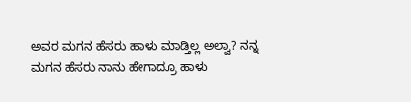ಅವರ ಮಗನ ಹೆಸರು ಹಾಳು ಮಾಡ್ತಿಲ್ಲ ಅಲ್ವಾ? ನನ್ನ ಮಗನ ಹೆಸರು ನಾನು ಹೇಗಾದ್ರೂ ಹಾಳು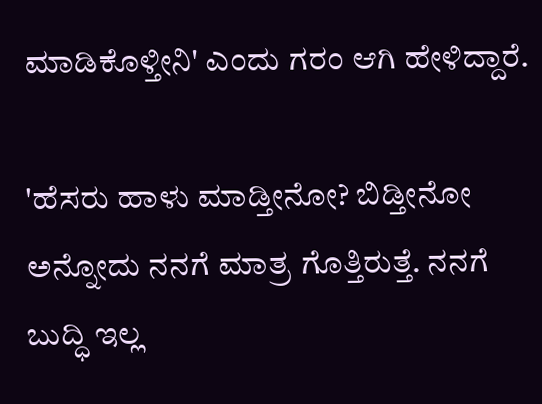ಮಾಡಿಕೊಳ್ತೀನಿ' ಎಂದು ಗರಂ ಆಗಿ ಹೇಳಿದ್ದಾರೆ.

'ಹೆಸರು ಹಾಳು ಮಾಡ್ತೀನೋ? ಬಿಡ್ತೀನೋ ಅನ್ನೋದು ನನಗೆ ಮಾತ್ರ ಗೊತ್ತಿರುತ್ತೆ. ನನಗೆ ಬುದ್ಧಿ ಇಲ್ಲ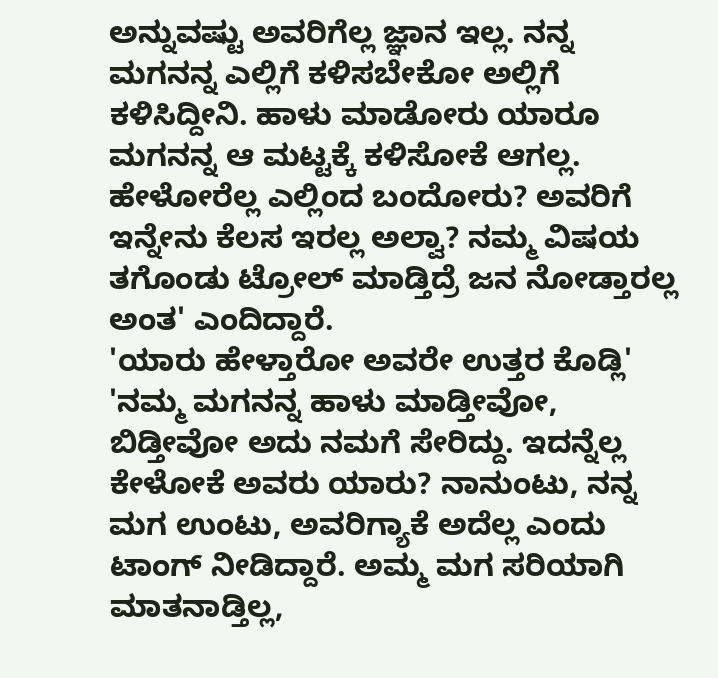ಅನ್ನುವಷ್ಟು ಅವರಿಗೆಲ್ಲ ಜ್ಞಾನ ಇಲ್ಲ. ನನ್ನ ಮಗನನ್ನ ಎಲ್ಲಿಗೆ ಕಳಿಸಬೇಕೋ ಅಲ್ಲಿಗೆ ಕಳಿಸಿದ್ದೀನಿ. ಹಾಳು ಮಾಡೋರು ಯಾರೂ ಮಗನನ್ನ ಆ ಮಟ್ಟಕ್ಕೆ ಕಳಿಸೋಕೆ ಆಗಲ್ಲ. ಹೇಳೋರೆಲ್ಲ ಎಲ್ಲಿಂದ ಬಂದೋರು? ಅವರಿಗೆ ಇನ್ನೇನು ಕೆಲಸ ಇರಲ್ಲ ಅಲ್ವಾ? ನಮ್ಮ ವಿಷಯ ತಗೊಂಡು ಟ್ರೋಲ್ ಮಾಡ್ತಿದ್ರೆ ಜನ ನೋಡ್ತಾರಲ್ಲ ಅಂತ' ಎಂದಿದ್ದಾರೆ.
'ಯಾರು ಹೇಳ್ತಾರೋ ಅವರೇ ಉತ್ತರ ಕೊಡ್ಲಿ'
'ನಮ್ಮ ಮಗನನ್ನ ಹಾಳು ಮಾಡ್ತೀವೋ, ಬಿಡ್ತೀವೋ ಅದು ನಮಗೆ ಸೇರಿದ್ದು. ಇದನ್ನೆಲ್ಲ ಕೇಳೋಕೆ ಅವರು ಯಾರು? ನಾನುಂಟು, ನನ್ನ ಮಗ ಉಂಟು, ಅವರಿಗ್ಯಾಕೆ ಅದೆಲ್ಲ ಎಂದು ಟಾಂಗ್ ನೀಡಿದ್ದಾರೆ. ಅಮ್ಮ ಮಗ ಸರಿಯಾಗಿ ಮಾತನಾಡ್ತಿಲ್ಲ,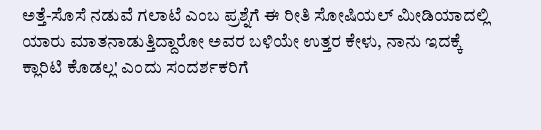ಅತ್ತೆ-ಸೊಸೆ ನಡುವೆ ಗಲಾಟೆ ಎಂಬ ಪ್ರಶ್ನೆಗೆ ಈ ರೀತಿ ಸೋಷಿಯಲ್ ಮೀಡಿಯಾದಲ್ಲಿ ಯಾರು ಮಾತನಾಡುತ್ತಿದ್ದಾರೋ ಅವರ ಬಳಿಯೇ ಉತ್ತರ ಕೇಳು, ನಾನು ಇದಕ್ಕೆ ಕ್ಲಾರಿಟಿ ಕೊಡಲ್ಲ' ಎಂದು ಸಂದರ್ಶಕರಿಗೆ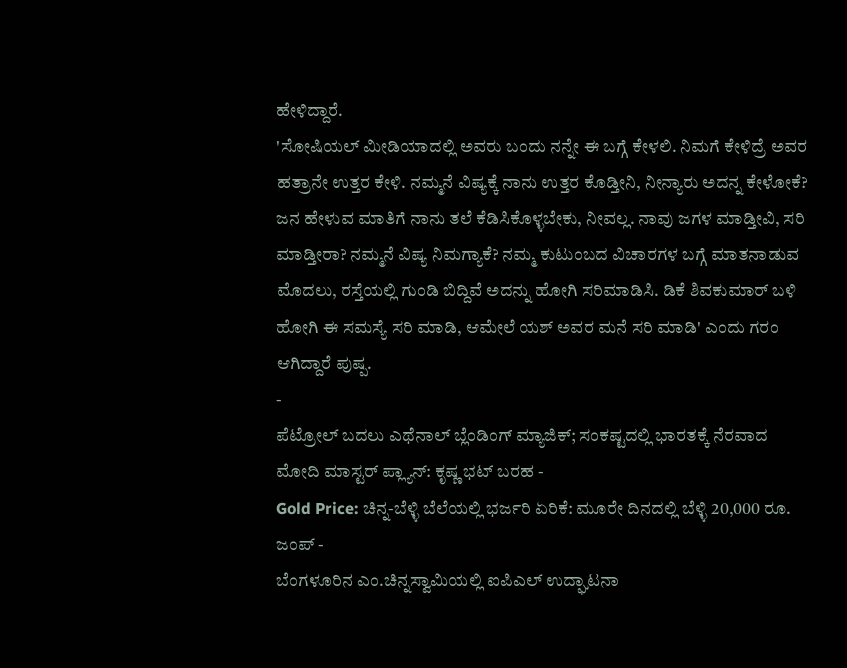ಹೇಳಿದ್ದಾರೆ.
'ಸೋಷಿಯಲ್ ಮೀಡಿಯಾದಲ್ಲಿ ಅವರು ಬಂದು ನನ್ನೇ ಈ ಬಗ್ಗೆ ಕೇಳಲಿ. ನಿಮಗೆ ಕೇಳಿದ್ರೆ ಅವರ ಹತ್ರಾನೇ ಉತ್ತರ ಕೇಳಿ. ನಮ್ಮನೆ ವಿಷ್ಯಕ್ಕೆ ನಾನು ಉತ್ತರ ಕೊಡ್ತೀನಿ, ನೀನ್ಯಾರು ಅದನ್ನ ಕೇಳೋಕೆ? ಜನ ಹೇಳುವ ಮಾತಿಗೆ ನಾನು ತಲೆ ಕೆಡಿಸಿಕೊಳ್ಳಬೇಕು, ನೀವಲ್ಲ. ನಾವು ಜಗಳ ಮಾಡ್ತೀವಿ, ಸರಿ ಮಾಡ್ತೀರಾ? ನಮ್ಮನೆ ವಿಷ್ಯ ನಿಮಗ್ಯಾಕೆ? ನಮ್ಮ ಕುಟುಂಬದ ವಿಚಾರಗಳ ಬಗ್ಗೆ ಮಾತನಾಡುವ ಮೊದಲು, ರಸ್ತೆಯಲ್ಲಿ ಗುಂಡಿ ಬಿದ್ದಿವೆ ಅದನ್ನು ಹೋಗಿ ಸರಿಮಾಡಿಸಿ. ಡಿಕೆ ಶಿವಕುಮಾರ್ ಬಳಿ ಹೋಗಿ ಈ ಸಮಸ್ಯೆ ಸರಿ ಮಾಡಿ, ಆಮೇಲೆ ಯಶ್ ಅವರ ಮನೆ ಸರಿ ಮಾಡಿ' ಎಂದು ಗರಂ ಆಗಿದ್ದಾರೆ ಪುಷ್ಪ.
-
ಪೆಟ್ರೋಲ್ ಬದಲು ಎಥೆನಾಲ್ ಬ್ಲೆಂಡಿಂಗ್ ಮ್ಯಾಜಿಕ್; ಸಂಕಷ್ಟದಲ್ಲಿ ಭಾರತಕ್ಕೆ ನೆರವಾದ ಮೋದಿ ಮಾಸ್ಟರ್ ಪ್ಲ್ಯಾನ್: ಕೃಷ್ಣ ಭಟ್ ಬರಹ -
Gold Price: ಚಿನ್ನ-ಬೆಳ್ಳಿ ಬೆಲೆಯಲ್ಲಿ ಭರ್ಜರಿ ಏರಿಕೆ: ಮೂರೇ ದಿನದಲ್ಲಿ ಬೆಳ್ಳಿ 20,000 ರೂ. ಜಂಪ್ -
ಬೆಂಗಳೂರಿನ ಎಂ.ಚಿನ್ನಸ್ವಾಮಿಯಲ್ಲಿ ಐಪಿಎಲ್ ಉದ್ಘಾಟನಾ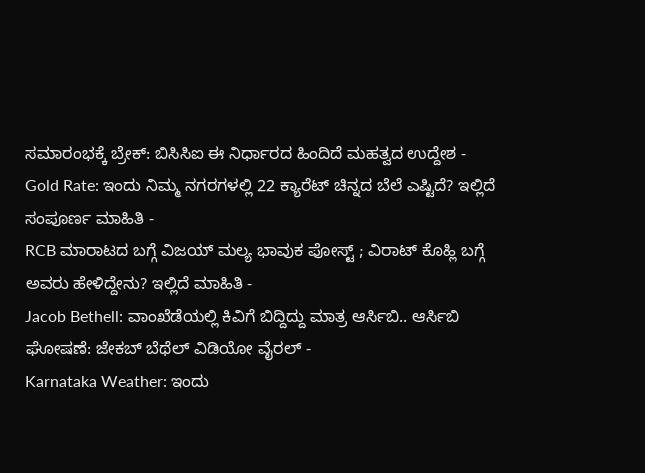ಸಮಾರಂಭಕ್ಕೆ ಬ್ರೇಕ್: ಬಿಸಿಸಿಐ ಈ ನಿರ್ಧಾರದ ಹಿಂದಿದೆ ಮಹತ್ವದ ಉದ್ದೇಶ -
Gold Rate: ಇಂದು ನಿಮ್ಮ ನಗರಗಳಲ್ಲಿ 22 ಕ್ಯಾರೆಟ್ ಚಿನ್ನದ ಬೆಲೆ ಎಷ್ಟಿದೆ? ಇಲ್ಲಿದೆ ಸಂಪೂರ್ಣ ಮಾಹಿತಿ -
RCB ಮಾರಾಟದ ಬಗ್ಗೆ ವಿಜಯ್ ಮಲ್ಯ ಭಾವುಕ ಪೋಸ್ಟ್ ; ವಿರಾಟ್ ಕೊಹ್ಲಿ ಬಗ್ಗೆ ಅವರು ಹೇಳಿದ್ದೇನು? ಇಲ್ಲಿದೆ ಮಾಹಿತಿ -
Jacob Bethell: ವಾಂಖೆಡೆಯಲ್ಲಿ ಕಿವಿಗೆ ಬಿದ್ದಿದ್ದು ಮಾತ್ರ ಆರ್ಸಿಬಿ.. ಆರ್ಸಿಬಿ ಘೋಷಣೆ: ಜೇಕಬ್ ಬೆಥೆಲ್ ವಿಡಿಯೋ ವೈರಲ್ -
Karnataka Weather: ಇಂದು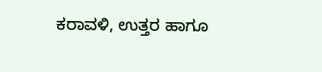ಕರಾವಳಿ, ಉತ್ತರ ಹಾಗೂ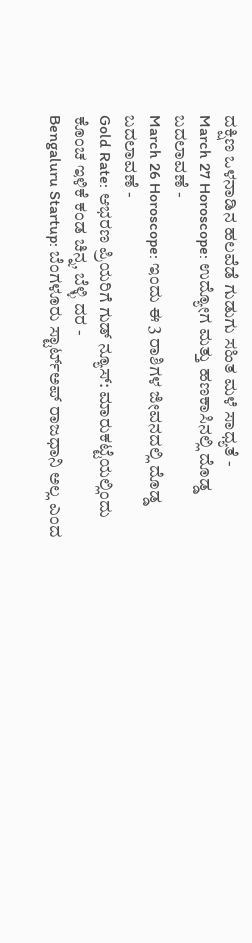ದಕ್ಷಿಣ ಒಳನಾಡಿನ ಹಲವೆಡೆ ಗುಡುಗು ಸಹಿತ ಮಳೆ ಸಾಧ್ಯತೆ -
March 27 Horoscope: ಉದ್ಯೋಗ ಮತ್ತು ಹಣಕಾಸಿನಲ್ಲಿ ದೊಡ್ಡ ಬದಲಾವಣೆ -
March 26 Horoscope: ಇಂದು ಈ 3 ರಾಶಿಗಳ ಜೀವನದಲ್ಲಿ ದೊಡ್ಡ ಬದಲಾವಣೆ -
Gold Rate: ಆಭರಣ ಪ್ರಿಯರಿಗೆ ಗುಡ್ ನ್ಯೂಸ್: ಮಾರುಕಟ್ಟೆಯಲ್ಲಿಂದು ಕೊಂಚ ಇಳಿಕೆ ಕಂಡ ಚಿನ್ನ, ಬೆಳ್ಳಿ ದರ -
Bengaluru Startup: ಬೆಂಗಳೂರು ಸ್ಟಾರ್ಟ್ಅಪ್ ರಾಜಧಾನಿ ಅಲ್ಲ ಎಂದ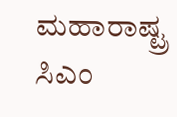ಮಹಾರಾಷ್ಟ್ರ ಸಿಎಂ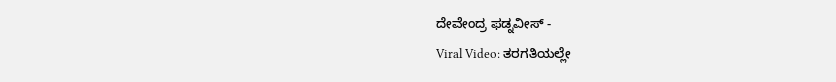ದೇವೇಂದ್ರ ಫಡ್ನವೀಸ್ -
Viral Video: ತರಗತಿಯಲ್ಲೇ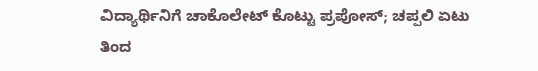ವಿದ್ಯಾರ್ಥಿನಿಗೆ ಚಾಕೊಲೇಟ್ ಕೊಟ್ಟು ಪ್ರಪೋಸ್; ಚಪ್ಪಲಿ ಏಟು ತಿಂದ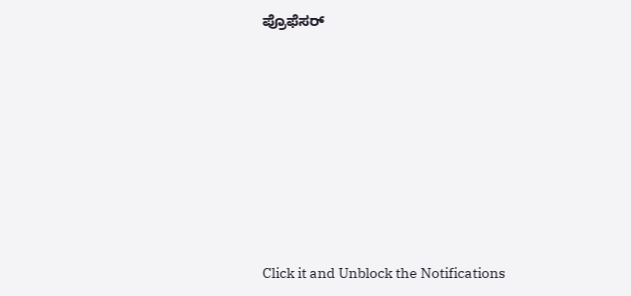ಪ್ರೊಫೆಸರ್












Click it and Unblock the Notifications